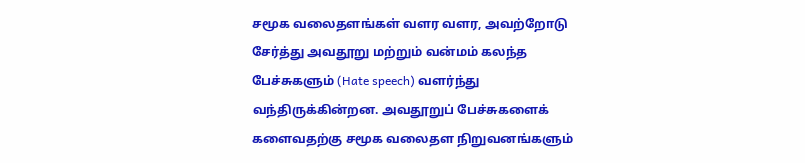சமூக வலைதளங்கள் வளர வளர, அவற்றோடு சேர்த்து அவதூறு மற்றும் வன்மம் கலந்த பேச்சுகளும் (Hate speech) வளர்ந்து வந்திருக்கின்றன. அவதூறுப் பேச்சுகளைக் களைவதற்கு சமூக வலைதள நிறுவனங்களும்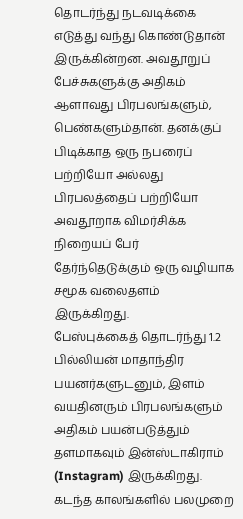தொடர்ந்து நடவடிக்கை எடுத்து வந்து கொண்டுதான் இருக்கின்றன. அவதூறுப் பேச்சுகளுக்கு அதிகம் ஆளாவது பிரபலங்களும், பெண்களும்தான். தனக்குப் பிடிக்காத ஒரு நபரைப் பற்றியோ அல்லது பிரபலத்தைப் பற்றியோ அவதூறாக விமர்சிக்க நிறையப் பேர் தேர்ந்தெடுக்கும் ஒரு வழியாக சமூக வலைதளம் இருக்கிறது.
பேஸ்புக்கைத் தொடர்ந்து 1.2 பில்லியன் மாதாந்திர பயனர்களுடனும், இளம் வயதினரும் பிரபலங்களும் அதிகம் பயன்படுத்தும் தளமாகவும் இன்ஸ்டாகிராம் (Instagram) இருக்கிறது. கடந்த காலங்களில் பலமுறை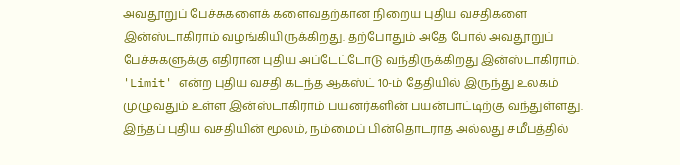அவதூறுப் பேச்சுகளைக் களைவதற்கான நிறைய புதிய வசதிகளை இன்ஸ்டாகிராம் வழங்கியிருக்கிறது. தற்போதும் அதே போல் அவதூறுப் பேச்சுகளுக்கு எதிரான புதிய அப்டேட்டோடு வந்திருக்கிறது இன்ஸ்டாகிராம்.
'Limit' என்ற புதிய வசதி கடந்த ஆகஸ்ட் 10-ம் தேதியில் இருந்து உலகம் முழுவதும் உள்ள இன்ஸ்டாகிராம் பயனர்களின் பயன்பாட்டிற்கு வந்துள்ளது. இந்தப் புதிய வசதியின் மூலம், நம்மைப் பின்தொடராத அல்லது சமீபத்தில்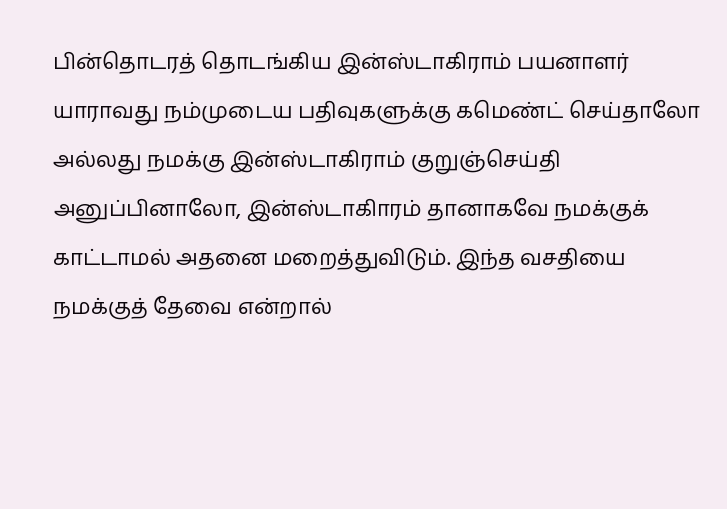பின்தொடரத் தொடங்கிய இன்ஸ்டாகிராம் பயனாளர் யாராவது நம்முடைய பதிவுகளுக்கு கமெண்ட் செய்தாலோ அல்லது நமக்கு இன்ஸ்டாகிராம் குறுஞ்செய்தி அனுப்பினாலோ, இன்ஸ்டாகிாரம் தானாகவே நமக்குக் காட்டாமல் அதனை மறைத்துவிடும். இந்த வசதியை நமக்குத் தேவை என்றால்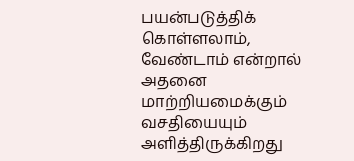பயன்படுத்திக் கொள்ளலாம், வேண்டாம் என்றால் அதனை மாற்றியமைக்கும் வசதியையும் அளித்திருக்கிறது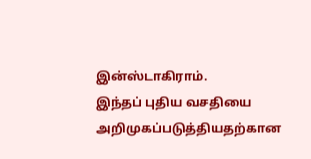இன்ஸ்டாகிராம்.
இந்தப் புதிய வசதியை அறிமுகப்படுத்தியதற்கான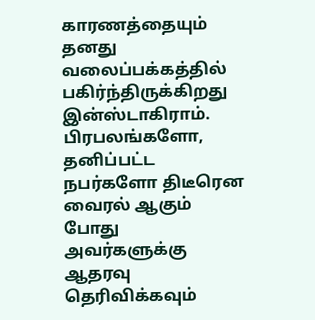காரணத்தையும் தனது வலைப்பக்கத்தில் பகிர்ந்திருக்கிறது இன்ஸ்டாகிராம். பிரபலங்களோ, தனிப்பட்ட நபர்களோ திடீரென வைரல் ஆகும் போது அவர்களுக்கு ஆதரவு தெரிவிக்கவும்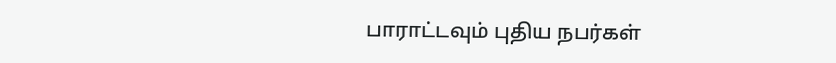பாராட்டவும் புதிய நபர்கள்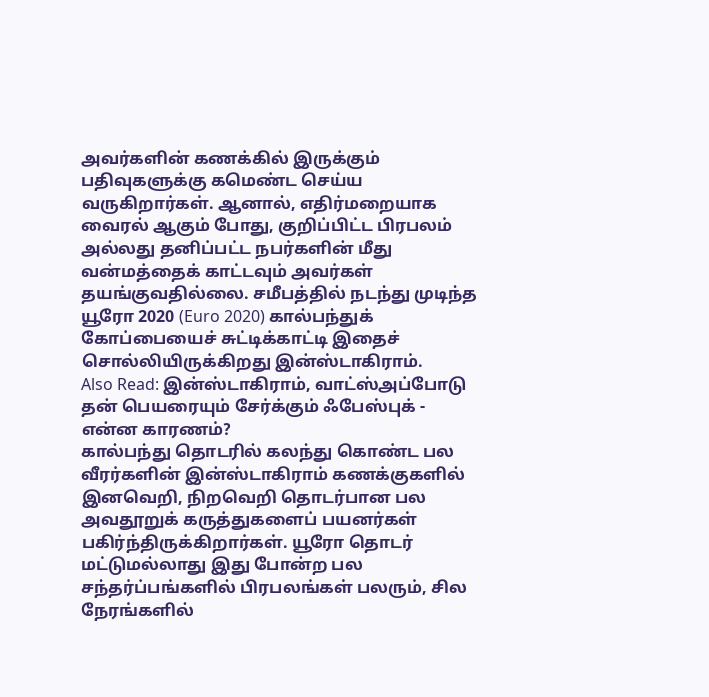அவர்களின் கணக்கில் இருக்கும் பதிவுகளுக்கு கமெண்ட செய்ய வருகிறார்கள். ஆனால், எதிர்மறையாக வைரல் ஆகும் போது, குறிப்பிட்ட பிரபலம் அல்லது தனிப்பட்ட நபர்களின் மீது வன்மத்தைக் காட்டவும் அவர்கள் தயங்குவதில்லை. சமீபத்தில் நடந்து முடிந்த யூரோ 2020 (Euro 2020) கால்பந்துக் கோப்பையைச் சுட்டிக்காட்டி இதைச் சொல்லியிருக்கிறது இன்ஸ்டாகிராம்.
Also Read: இன்ஸ்டாகிராம், வாட்ஸ்அப்போடு தன் பெயரையும் சேர்க்கும் ஃபேஸ்புக் - என்ன காரணம்?
கால்பந்து தொடரில் கலந்து கொண்ட பல வீரர்களின் இன்ஸ்டாகிராம் கணக்குகளில் இனவெறி, நிறவெறி தொடர்பான பல அவதூறுக் கருத்துகளைப் பயனர்கள் பகிர்ந்திருக்கிறார்கள். யூரோ தொடர் மட்டுமல்லாது இது போன்ற பல சந்தர்ப்பங்களில் பிரபலங்கள் பலரும், சில நேரங்களில்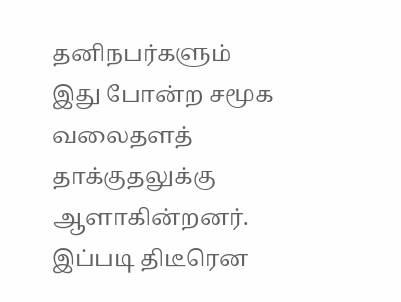தனிநபர்களும் இது போன்ற சமூக வலைதளத் தாக்குதலுக்கு ஆளாகின்றனர். இப்படி திடீரென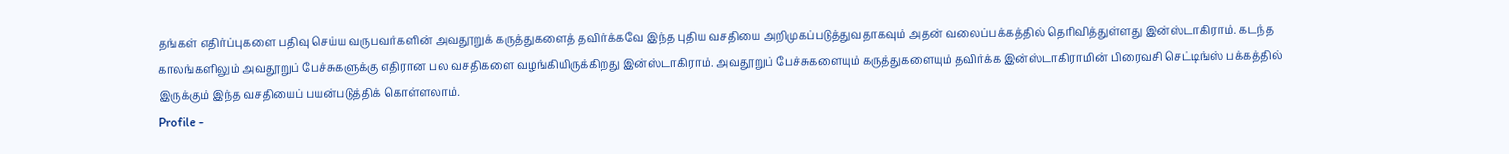தங்கள் எதிர்ப்புகளை பதிவு செய்ய வருபவர்களின் அவதூறுக் கருத்துகளைத் தவிர்க்கவே இந்த புதிய வசதியை அறிமுகப்படுத்துவதாகவும் அதன் வலைப்பக்கத்தில் தெரிவித்துள்ளது இன்ஸ்டாகிராம். கடந்த காலங்களிலும் அவதூறுப் பேச்சுகளுக்கு எதிரான பல வசதிகளை வழங்கியிருக்கிறது இன்ஸ்டாகிராம். அவதூறுப் பேச்சுகளையும் கருத்துகளையும் தவிர்க்க இன்ஸ்டாகிராமின் பிரைவசி செட்டிங்ஸ் பக்கத்தில் இருக்கும் இந்த வசதியைப் பயன்படுத்திக் கொள்ளலாம்.
Profile -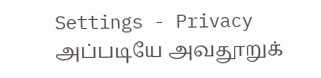Settings - Privacy
அப்படியே அவதூறுக்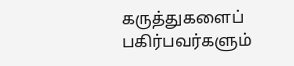கருத்துகளைப் பகிர்பவர்களும்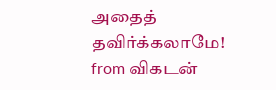அதைத் தவிர்க்கலாமே!
from விகடன்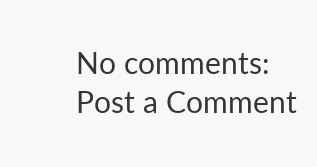No comments:
Post a Comment